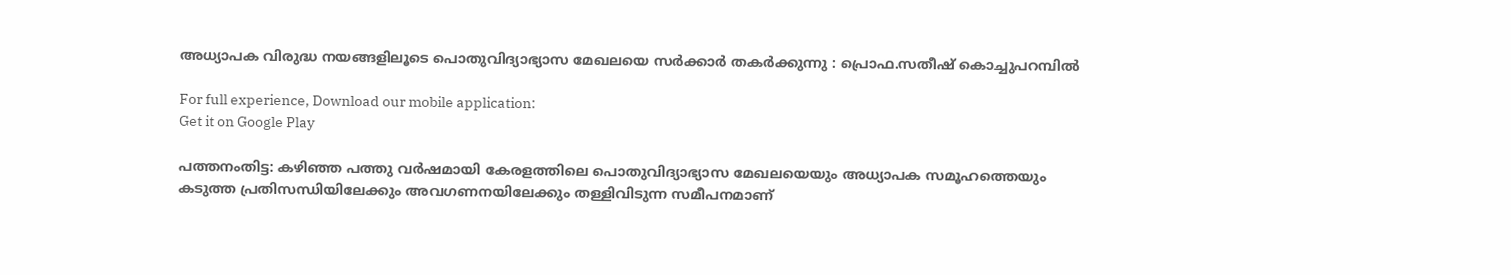അധ്യാപക വിരുദ്ധ നയങ്ങളിലൂടെ പൊതുവിദ്യാഭ്യാസ മേഖലയെ സര്‍ക്കാര്‍ തകര്‍ക്കുന്നു : പ്രൊഫ.സതീഷ് കൊച്ചുപറമ്പില്‍

For full experience, Download our mobile application:
Get it on Google Play

പത്തനംതിട്ട: കഴിഞ്ഞ പത്തു വര്‍ഷമായി കേരളത്തിലെ പൊതുവിദ്യാഭ്യാസ മേഖലയെയും അധ്യാപക സമൂഹത്തെയും കടുത്ത പ്രതിസന്ധിയിലേക്കും അവഗണനയിലേക്കും തള്ളിവിടുന്ന സമീപനമാണ്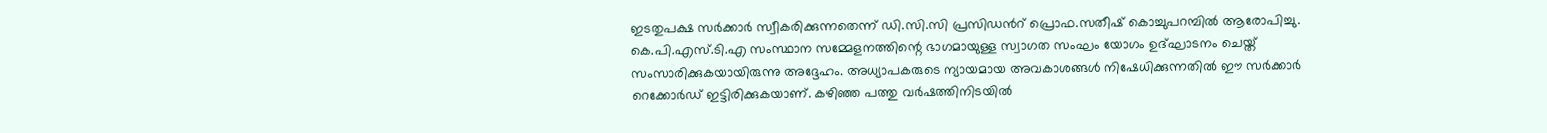ഇടതുപക്ഷ സര്‍ക്കാര്‍ സ്വീകരിക്കുന്നതെന്ന് ഡി.സി.സി പ്രസിഡന്‍റ് പ്രൊഫ.സതീഷ് കൊച്ചുപറമ്പില്‍ ആരോപിച്ചു. കെ.പി.എസ്.ടി.എ സംസ്ഥാന സമ്മേളനത്തിന്റെ ഭാഗമായുള്ള സ്വാഗത സംഘം യോഗം ഉദ്ഘാടനം ചെയ്ത് സംസാരിക്കുകയായിരുന്നു അദ്ദേഹം. അധ്യാപകരുടെ ന്യായമായ അവകാശങ്ങള്‍ നിഷേധിക്കുന്നതില്‍ ഈ സര്‍ക്കാര്‍ റെക്കോര്‍ഡ് ഇട്ടിരിക്കുകയാണ്. കഴിഞ്ഞ പത്തു വര്‍ഷത്തിനിടയില്‍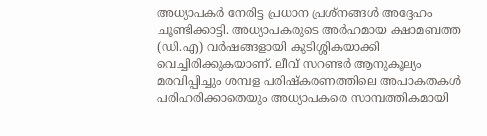അധ്യാപകര്‍ നേരിട്ട പ്രധാന പ്രശ്നങ്ങള്‍ അദ്ദേഹം ചൂണ്ടിക്കാട്ടി. അധ്യാപകരുടെ അര്‍ഹമായ ക്ഷാമബത്ത (ഡി.എ) വര്‍ഷങ്ങളായി കുടിശ്ശികയാക്കി വെച്ചിരിക്കുകയാണ്. ലീവ് സറണ്ടര്‍ ആനുകൂല്യം മരവിപ്പിച്ചും ശമ്പള പരിഷ്കരണത്തിലെ അപാകതകള്‍ പരിഹരിക്കാതെയും അധ്യാപകരെ സാമ്പത്തികമായി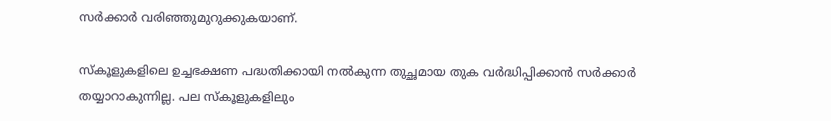സര്‍ക്കാര്‍ വരിഞ്ഞുമുറുക്കുകയാണ്.

സ്കൂളുകളിലെ ഉച്ചഭക്ഷണ പദ്ധതിക്കായി നല്‍കുന്ന തുച്ഛമായ തുക വര്‍ദ്ധിപ്പിക്കാന്‍ സര്‍ക്കാര്‍ തയ്യാറാകുന്നില്ല. പല സ്കൂളുകളിലും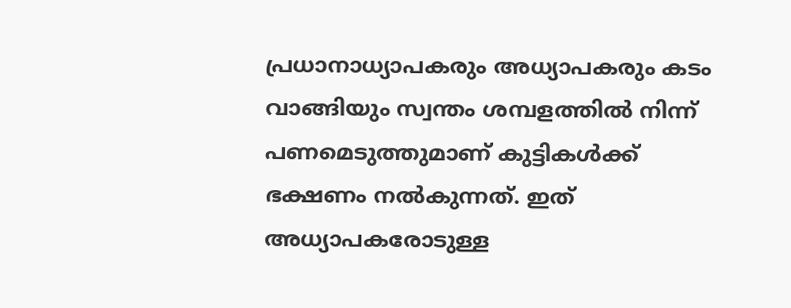പ്രധാനാധ്യാപകരും അധ്യാപകരും കടം വാങ്ങിയും സ്വന്തം ശമ്പളത്തില്‍ നിന്ന് പണമെടുത്തുമാണ് കുട്ടികള്‍ക്ക് ഭക്ഷണം നല്‍കുന്നത്. ഇത് അധ്യാപകരോടുള്ള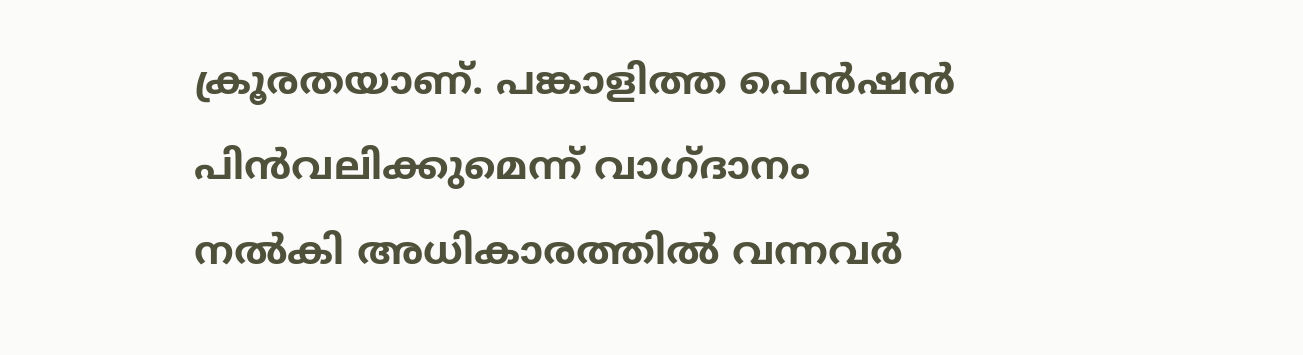ക്രൂരതയാണ്. പങ്കാളിത്ത പെന്‍ഷന്‍ പിന്‍വലിക്കുമെന്ന് വാഗ്ദാനം നല്‍കി അധികാരത്തില്‍ വന്നവര്‍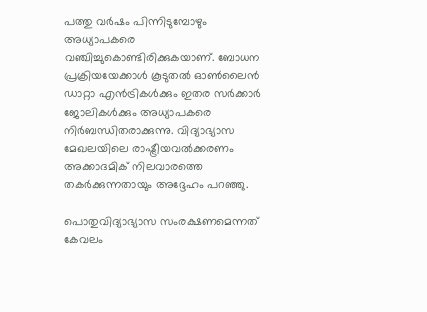പത്തു വര്‍ഷം പിന്നിടുമ്പോഴും അധ്യാപകരെ വഞ്ചിച്ചുകൊണ്ടിരിക്കുകയാണ്. ബോധന പ്രക്രിയയേക്കാള്‍ കൂടുതല്‍ ഓണ്‍ലൈന്‍ ഡാറ്റാ എന്‍ട്രികള്‍ക്കും ഇതര സര്‍ക്കാര്‍ ജോലികള്‍ക്കും അധ്യാപകരെ നിര്‍ബന്ധിതരാക്കുന്നു. വിദ്യാഭ്യാസ മേഖലയിലെ രാഷ്ട്രീയവല്‍ക്കരണം അക്കാദമിക് നിലവാരത്തെ തകര്‍ക്കുന്നതായും അദ്ദേഹം പറഞ്ഞു.

പൊതുവിദ്യാഭ്യാസ സംരക്ഷണമെന്നത് കേവലം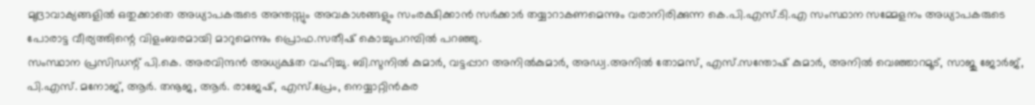മുദ്രാവാക്യങ്ങളില്‍ ഒതുക്കാതെ അധ്യാപകരുടെ അന്തസ്സും അവകാശങ്ങളും സംരക്ഷിക്കാന്‍ സര്‍ക്കാര്‍ തയ്യാറാകണമെന്നും വരാനിരിക്കുന്ന കെ.പി.എസ്.ടി.എ സംസ്ഥാന സമ്മേളനം അധ്യാപകരുടെ പോരാട്ട വീര്യത്തിന്റെ വിളംബരമായി മാറുമെന്നും പ്രൊഫ.സതീഷ് കൊച്ചുപറമ്പില്‍ പറഞ്ഞു.
സംസ്ഥാന പ്രസിഡന്റ് പി.കെ. അരവിന്ദന്‍ അധ്യക്ഷത വഹിച്ചു. ബി.സുനില്‍ കുമാര്‍, വട്ടപ്പാറ അനില്‍കുമാര്‍, അഡ്വ.അനില്‍ തോമസ്, എസ്.സന്തോഷ് കുമാര്‍, അനില്‍ വെഞ്ഞാറമൂട്, സാജു ജോര്‍ജ്, പി.എസ്. മനോജ്, ആര്‍. തനൂജ, ആര്‍. രാജേഷ്, എസ്.പ്രേം, നെയ്യാറ്റിന്‍കര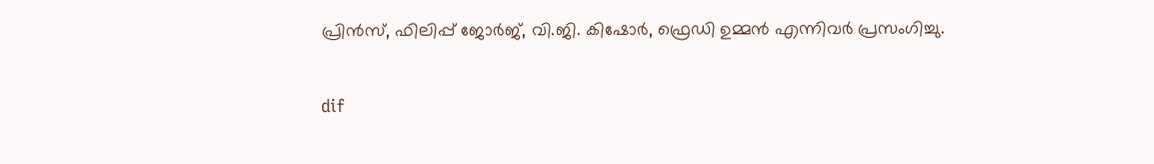പ്രിന്‍സ്, ഫിലിപ്പ് ജോര്‍ജ്, വി.ജി. കിഷോര്‍, ഫ്രെഡി ഉമ്മന്‍ എന്നിവര്‍ പ്രസംഗിച്ചു.

dif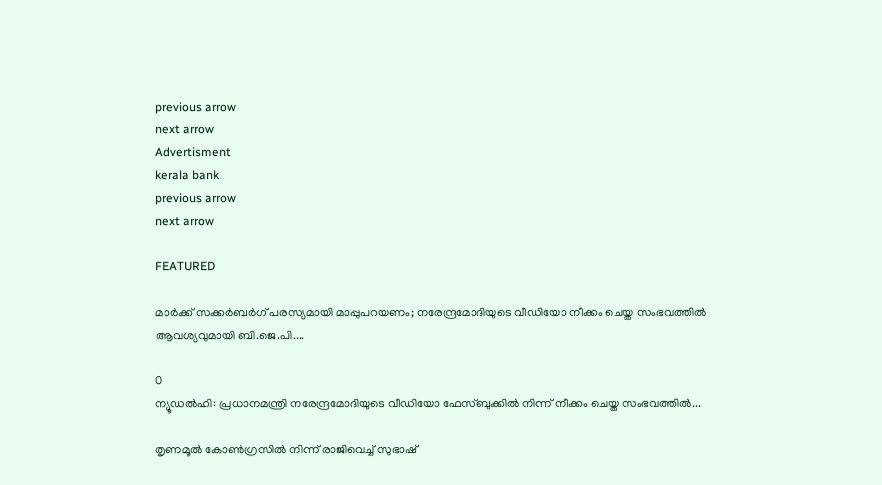previous arrow
next arrow
Advertisment
kerala bank
previous arrow
next arrow

FEATURED

മാര്‍ക്ക് സക്കര്‍ബര്‍ഗ് പരസ്യമായി മാപ്പുപറയണം; നരേന്ദ്രമോദിയുടെ വീഡിയോ നീക്കം ചെയ്ത സംഭവത്തിൽ ആവശ്യവുമായി ബി.ജെ.പി....

0
ന്യൂഡല്‍ഹി: പ്രധാനമന്ത്രി നരേന്ദ്രമോദിയുടെ വീഡിയോ ഫേസ്ബുക്കില്‍ നിന്ന് നീക്കം ചെയ്ത സംഭവത്തില്‍...

തൃണമൂൽ കോൺഗ്രസിൽ നിന്ന് രാജിവെച്ച് സുഭാഷ്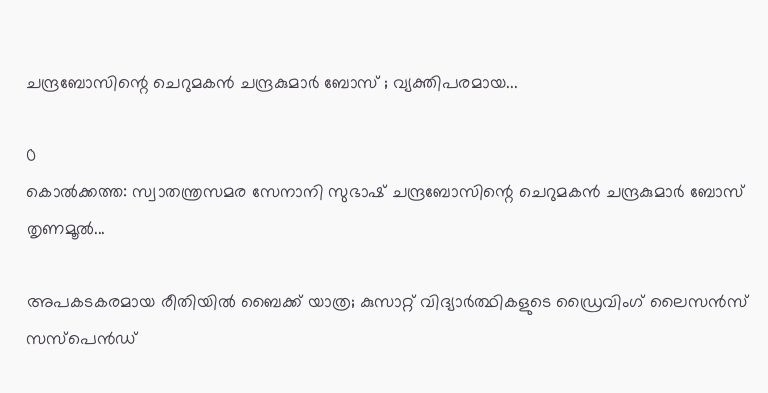ചന്ദ്രബോസിന്റെ ചെറുമകൻ ചന്ദ്രകുമാർ ബോസ് ; വ്യക്തിപരമായ...

0
കൊല്‍ക്കത്ത: സ്വാതന്ത്രസമര സേനാനി സുഭാഷ് ചന്ദ്രബോസിന്റെ ചെറുമകന്‍ ചന്ദ്രകുമാര്‍ ബോസ് തൃണമൂല്‍...

അപകടകരമായ രീതിയില്‍ ബൈക്ക് യാത്ര; കുസാറ്റ് വിദ്യാര്‍ത്ഥികളുടെ ഡ്രൈവിംഗ് ലൈസന്‍സ് സസ്‌പെന്‍ഡ്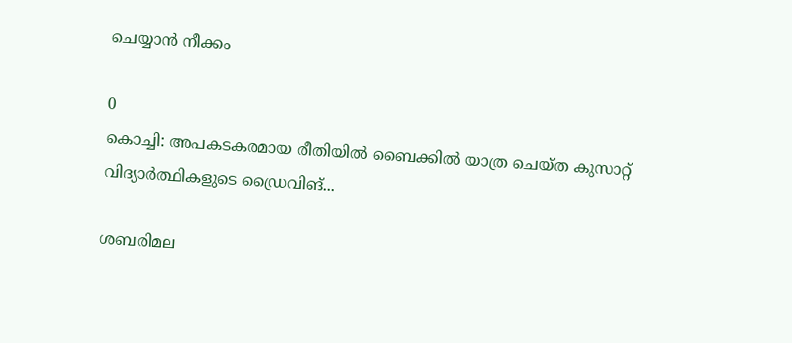ചെയ്യാന്‍ നീക്കം

0
കൊച്ചി: അപകടകരമായ രീതിയില്‍ ബൈക്കില്‍ യാത്ര ചെയ്ത കുസാറ്റ് വിദ്യാര്‍ത്ഥികളുടെ ഡ്രൈവിങ്...

ശബരിമല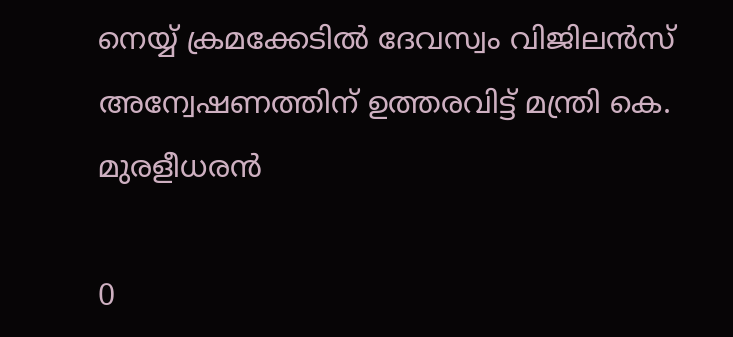നെയ്യ് ക്രമക്കേടിൽ ദേവസ്വം വിജിലൻസ് അന്വേഷണത്തിന് ഉത്തരവിട്ട് മന്ത്രി കെ. മുരളീധരൻ

0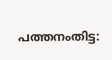പത്തനംതിട്ട: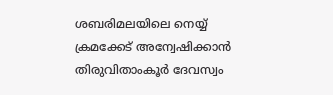ശബരിമലയിലെ നെയ്യ് ക്രമക്കേട് അന്വേഷിക്കാന്‍ തിരുവിതാംകൂര്‍ ദേവസ്വം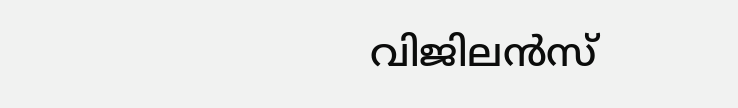വിജിലന്‍സ്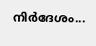നിര്‍ദേശം...